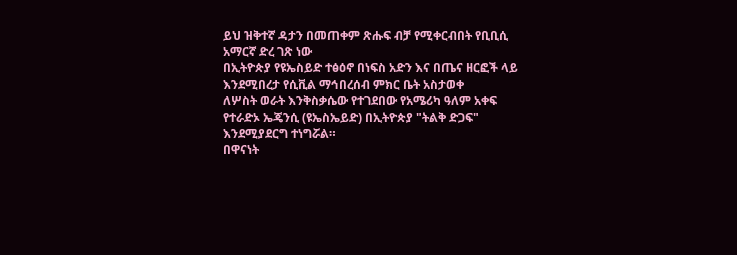ይህ ዝቅተኛ ዳታን በመጠቀም ጽሑፍ ብቻ የሚቀርብበት የቢቢሲ አማርኛ ድረ ገጽ ነው
በኢትዮጵያ የዩኤስይድ ተፅዕኖ በነፍስ አድን እና በጤና ዘርፎች ላይ እንደሚበረታ የሲቪል ማኅበረሰብ ምክር ቤት አስታወቀ
ለሦስት ወራት እንቅስቃሴው የተገደበው የአሜሪካ ዓለም አቀፍ የተራድኦ ኤጄንሲ (ዩኤስኤይድ) በኢትዮጵያ "ትልቅ ድጋፍ" እንደሚያደርግ ተነግሯል።
በዋናነት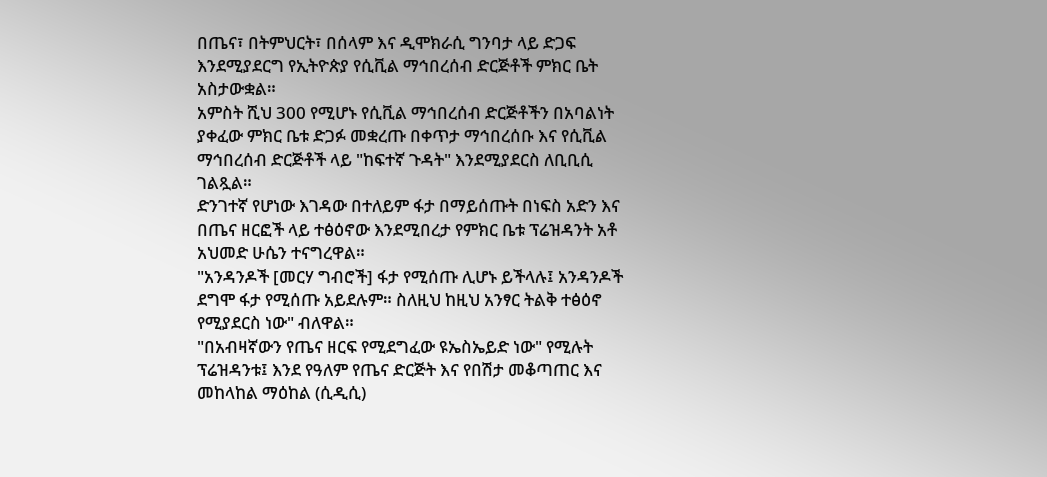በጤና፣ በትምህርት፣ በሰላም እና ዲሞክራሲ ግንባታ ላይ ድጋፍ እንደሚያደርግ የኢትዮጵያ የሲቪል ማኅበረሰብ ድርጅቶች ምክር ቤት አስታውቋል።
አምስት ሺህ 300 የሚሆኑ የሲቪል ማኅበረሰብ ድርጅቶችን በአባልነት ያቀፈው ምክር ቤቱ ድጋፉ መቋረጡ በቀጥታ ማኅበረሰቡ እና የሲቪል ማኅበረሰብ ድርጅቶች ላይ "ከፍተኛ ጉዳት" እንደሚያደርስ ለቢቢሲ ገልጿል።
ድንገተኛ የሆነው እገዳው በተለይም ፋታ በማይሰጡት በነፍስ አድን እና በጤና ዘርፎች ላይ ተፅዕኖው እንደሚበረታ የምክር ቤቱ ፕሬዝዳንት አቶ አህመድ ሁሴን ተናግረዋል።
"አንዳንዶች [መርሃ ግብሮች] ፋታ የሚሰጡ ሊሆኑ ይችላሉ፤ አንዳንዶች ደግሞ ፋታ የሚሰጡ አይደሉም። ስለዚህ ከዚህ አንፃር ትልቅ ተፅዕኖ የሚያደርስ ነው" ብለዋል።
"በአብዛኛውን የጤና ዘርፍ የሚደግፈው ዩኤስኤይድ ነው" የሚሉት ፕሬዝዳንቱ፤ እንደ የዓለም የጤና ድርጅት እና የበሽታ መቆጣጠር እና መከላከል ማዕከል (ሲዲሲ)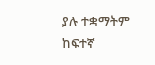ያሉ ተቋማትም ከፍተኛ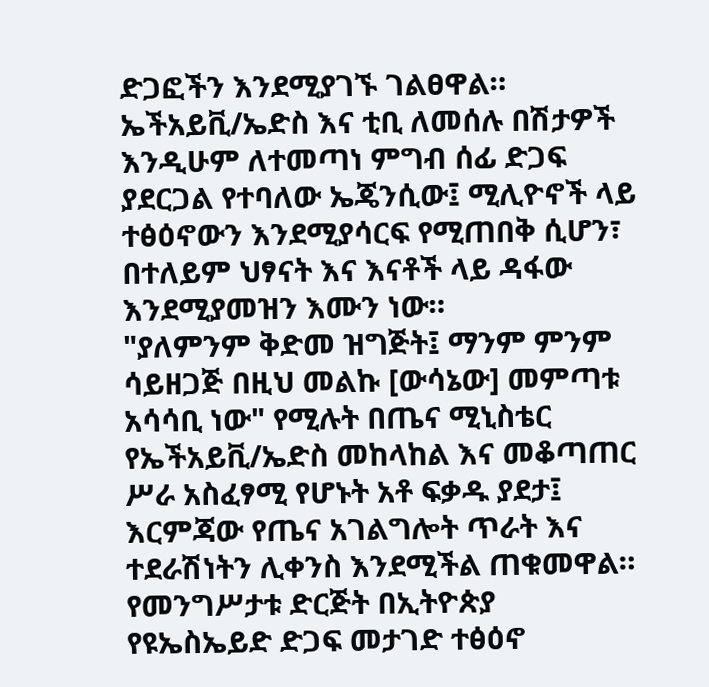ድጋፎችን እንደሚያገኙ ገልፀዋል።
ኤችአይቪ/ኤድስ እና ቲቢ ለመሰሉ በሽታዎች እንዲሁም ለተመጣነ ምግብ ሰፊ ድጋፍ ያደርጋል የተባለው ኤጄንሲው፤ ሚሊዮኖች ላይ ተፅዕኖውን እንደሚያሳርፍ የሚጠበቅ ሲሆን፣ በተለይም ህፃናት እና እናቶች ላይ ዳፋው እንደሚያመዝን እሙን ነው።
"ያለምንም ቅድመ ዝግጅት፤ ማንም ምንም ሳይዘጋጅ በዚህ መልኩ [ውሳኔው] መምጣቱ አሳሳቢ ነው" የሚሉት በጤና ሚኒስቴር የኤችአይቪ/ኤድስ መከላከል እና መቆጣጠር ሥራ አስፈፃሚ የሆኑት አቶ ፍቃዱ ያደታ፤ እርምጃው የጤና አገልግሎት ጥራት እና ተደራሽነትን ሊቀንስ እንደሚችል ጠቁመዋል።
የመንግሥታቱ ድርጅት በኢትዮጵያ የዩኤስኤይድ ድጋፍ መታገድ ተፅዕኖ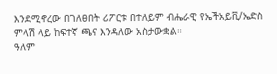እንደሚኖረው በገለፀበት ሪፖርቱ በተለይም ብሔራዊ የኤችአይቪ/ኤድስ ምላሽ ላይ ከፍተኛ ጫና እንዳለው አስታውቋል።
ዓለም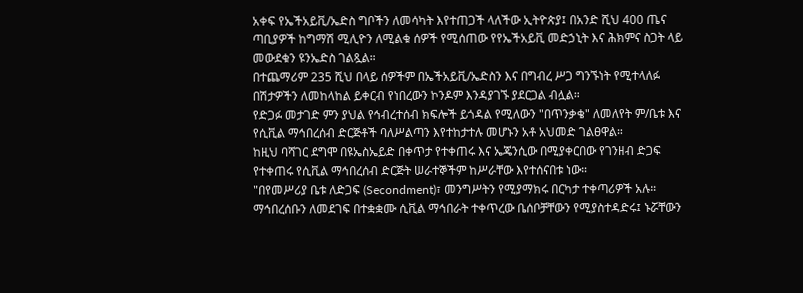አቀፍ የኤችአይቪ/ኤድስ ግቦችን ለመሳካት እየተጠጋች ላለችው ኢትዮጵያ፤ በአንድ ሺህ 400 ጤና ጣቢያዎች ከግማሽ ሚሊዮን ለሚልቁ ሰዎች የሚሰጠው የየኤችአይቪ መድኃኒት እና ሕክምና ስጋት ላይ መውደቁን ዩንኤድስ ገልጿል።
በተጨማሪም 235 ሺህ በላይ ሰዎችም በኤችአይቪ/ኤድስን እና በግብረ ሥጋ ግንኙነት የሚተላለፉ በሽታዎችን ለመከላከል ይቀርብ የነበረውን ኮንዶም እንዳያገኙ ያደርጋል ብሏል።
የድጋፉ መታገድ ምን ያህል የኅብረተሰብ ክፍሎች ይጎዳል የሚለውን "በጥንቃቄ" ለመለየት ም/ቤቱ እና የሲቪል ማኅበረሰብ ድርጅቶች ባለሥልጣን እየተከታተሉ መሆኑን አቶ አህመድ ገልፀዋል።
ከዚህ ባሻገር ደግሞ በዩኤስኤይድ በቀጥታ የተቀጠሩ እና ኤጄንሲው በሚያቀርበው የገንዘብ ድጋፍ የተቀጠሩ የሲቪል ማኅበረሰብ ድርጅት ሠራተኞችም ከሥራቸው እየተሰናበቱ ነው።
"በየመሥሪያ ቤቱ ለድጋፍ (Secondment)፣ መንግሥትን የሚያማክሩ በርካታ ተቀጣሪዎች አሉ። ማኅበረሰቡን ለመደገፍ በተቋቋሙ ሲቪል ማኅበራት ተቀጥረው ቤሰቦቻቸውን የሚያስተዳድሩ፤ ኑሯቸውን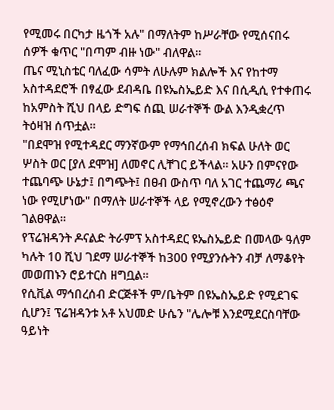የሚመሩ በርካታ ዜጎች አሉ" በማለትም ከሥራቸው የሚሰናበሩ ሰዎች ቁጥር "በጣም ብዙ ነው" ብለዋል።
ጤና ሚኒስቴር ባለፈው ሳምት ለሁሉም ክልሎች እና የከተማ አስተዳደሮች በፃፈው ደብዳቤ በዩኤስኤይድ እና በሲዲሲ የተቀጠሩ ከአምስት ሺህ በላይ ድግፍ ሰጪ ሠራተኞች ውል እንዲቋረጥ ትዕዛዝ ሰጥቷል።
"በደሞዝ የሚተዳደር ማንኛውም የማኅበረሰብ ክፍል ሁለት ወር ሦስት ወር [ያለ ደሞዝ] ለመኖር ሊቸገር ይችላል። አሁን በምናየው ተጨባጭ ሁኔታ፤ በግጭት፤ በፀብ ውስጥ ባለ አገር ተጨማሪ ጫና ነው የሚሆነው" በማለት ሠራተኞች ላይ የሚኖረውን ተፅዕኖ ገልፀዋል።
የፕሬዝዳንት ዶናልድ ትራምፕ አስተዳደር ዩኤስኤይድ በመላው ዓለም ካሉት 10 ሺህ ገደማ ሠራተኞች ከ300 የሚያንሱትን ብቻ ለማቆየት መወጠኑን ሮይተርስ ዘግቧል።
የሲቪል ማኅበረሰብ ድርጅቶች ም/ቤትም በዩኤስኤይድ የሚደገፍ ሲሆን፤ ፕሬዝዳንቱ አቶ አህመድ ሁሴን "ሌሎቹ እንደሚደርስባቸው ዓይነት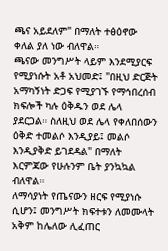ጫና አይደለም" በማለት ተፅዕኖው ቀለል ያለ ነው ብለዋል።
ጫናው መንግሥት ላይም እንደሚያርፍ የሚያነሱት አቶ አህመድ፤ "በዚህ ድርጅት አማካኝነት ድጋፍ የሚያገኙ የማኅበረሰብ ክፍሎች ካሉ ዕቅዱን ወደ ሌላ ያደርጋል። ስለዚህ ወደ ሌላ የቀለበሰውን ዕቅድ ተመልሶ እንዲያይ፤ መልሶ እንዲያቅድ ይገደዳል" በማለት እርምጃው የሁሉንም ቤት ያንኳኳል ብለዋል።
ለማሳያነት የጤናውን ዘርፍ የሚያነሱ ሲሆን፤ መንግሥት ክፍተቱን ለመሙላት አቅም ከሌለው ሊፈጠር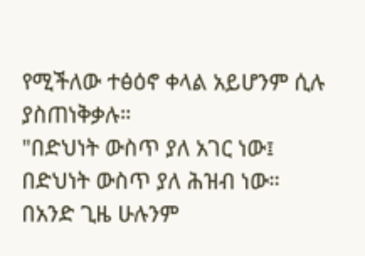የሚችለው ተፅዕኖ ቀላል አይሆንም ሲሉ ያስጠነቅቃሉ።
"በድህነት ውስጥ ያለ አገር ነው፤ በድህነት ውስጥ ያለ ሕዝብ ነው። በአንድ ጊዜ ሁሉንም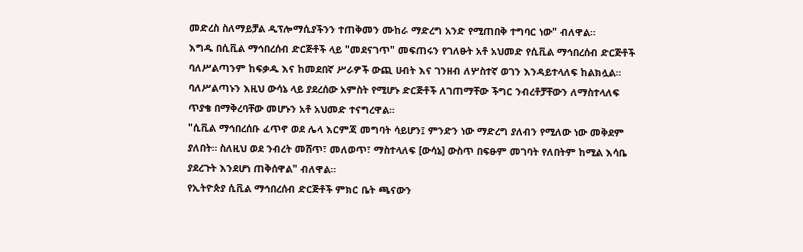መድረስ ስለማይቻል ዲፕሎማሲያችንን ተጠቅመን ሙከራ ማድረግ አንድ የሚጠበቅ ተግባር ነው" ብለዋል።
እግዱ በሲቪል ማኅበረሰብ ድርጅቶች ላይ "መደናገጥ" መፍጠሩን የገለፁት አቶ አህመድ የሲቪል ማኅበረሰብ ድርጅቶች ባለሥልጣንም ከፍቃዱ እና ከመደበኛ ሥራዎች ውጪ ሀብት እና ገንዘብ ለሦስተኛ ወገን እንዳይተላለፍ ከልክሏል።
ባለሥልጣኑን እዚህ ውሳኔ ላይ ያደረሰው አምስት የሚሆኑ ድርጅቶች ለገጠማቸው ችግር ንብረቶቻቸውን ለማስተላለፍ ጥያቄ በማቅረባቸው መሆኑን አቶ አህመድ ተናግረዋል።
"ሲቪል ማኅበረሰቡ ፈጥኖ ወደ ሌላ እርምጃ መግባት ሳይሆን፤ ምንድን ነው ማድረግ ያለብን የሚለው ነው መቅደም ያለበት። ስለዚህ ወደ ንብረት መሸጥ፣ መለወጥ፣ ማስተላለፍ [ውሳኔ] ውስጥ በፍፁም መገባት የለበትም ከሚል እሳቤ ያደረጉት እንደሆነ ጠቅሰዋል" ብለዋል።
የኢትዮጵያ ሲቪል ማኅበረሰብ ድርጅቶች ምክር ቤት ጫናውን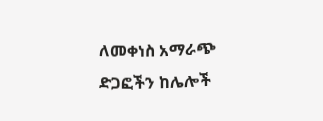ለመቀነስ አማራጭ ድጋፎችን ከሌሎች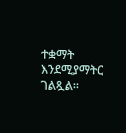ተቋማት እንደሚያማትር ገልጿል።